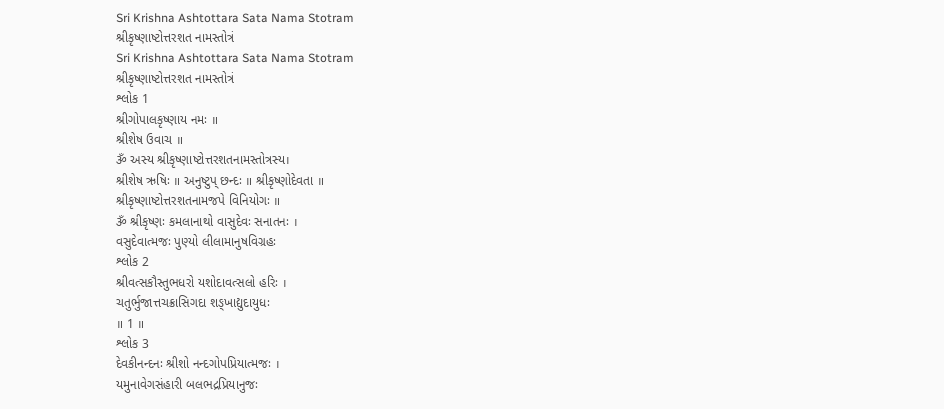Sri Krishna Ashtottara Sata Nama Stotram
શ્રીકૃષ્ણાષ્ટોત્તરશત નામસ્તોત્રં
Sri Krishna Ashtottara Sata Nama Stotram
શ્રીકૃષ્ણાષ્ટોત્તરશત નામસ્તોત્રં
શ્લોક 1
શ્રીગોપાલકૃષ્ણાય નમઃ ॥
શ્રીશેષ ઉવાચ ॥
ૐ અસ્ય શ્રીકૃષ્ણાષ્ટોત્તરશતનામસ્તોત્રસ્ય।
શ્રીશેષ ઋષિઃ ॥ અનુષ્ટુપ્ છન્દઃ ॥ શ્રીકૃષ્ણોદેવતા ॥
શ્રીકૃષ્ણાષ્ટોત્તરશતનામજપે વિનિયોગઃ ॥
ૐ શ્રીકૃષ્ણઃ કમલાનાથો વાસુદેવઃ સનાતનઃ ।
વસુદેવાત્મજઃ પુણ્યો લીલામાનુષવિગ્રહઃ
શ્લોક 2
શ્રીવત્સકૌસ્તુભધરો યશોદાવત્સલો હરિઃ ।
ચતુર્ભુજાત્તચક્રાસિગદા શઙ્ખાદ્યુદાયુધઃ
॥ 1 ॥
શ્લોક 3
દેવકીનન્દનઃ શ્રીશો નન્દગોપપ્રિયાત્મજઃ ।
યમુનાવેગસંહારી બલભદ્રપ્રિયાનુજઃ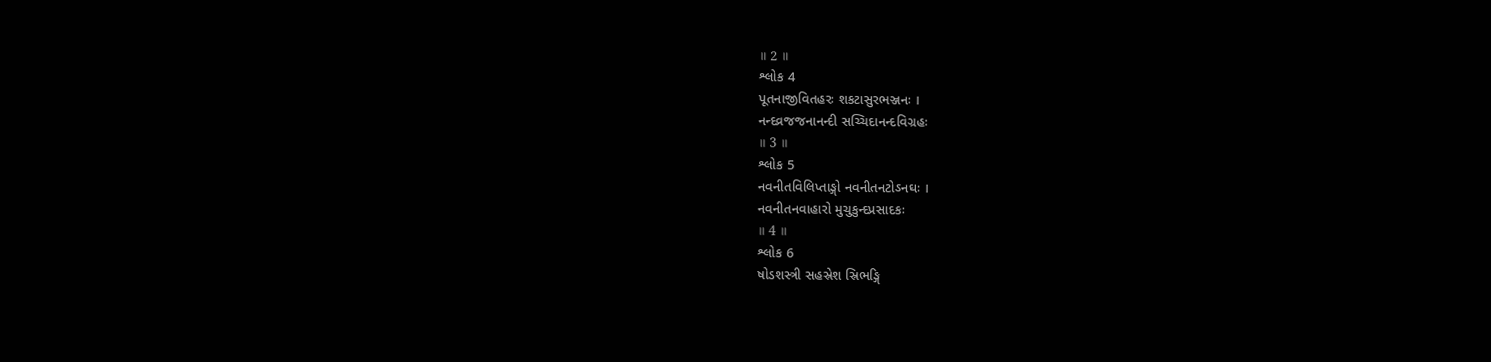॥ 2 ॥
શ્લોક 4
પૂતનાજીવિતહરઃ શકટાસુરભઞ્જનઃ ।
નન્દવ્રજજનાનન્દી સચ્ચિદાનન્દવિગ્રહઃ
॥ 3 ॥
શ્લોક 5
નવનીતવિલિપ્તાઙ્ગો નવનીતનટોઽનઘઃ ।
નવનીતનવાહારો મુચુકુન્દપ્રસાદકઃ
॥ 4 ॥
શ્લોક 6
ષોડશસ્ત્રી સહસ્રેશ સ્રિભઙ્ગિ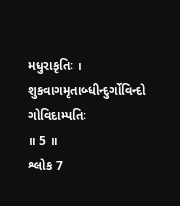મધુરાકૃતિઃ ।
શુકવાગમૃતાબ્ધીન્દુર્ગોવિન્દો ગોવિદામ્પતિઃ
॥ 5 ॥
શ્લોક 7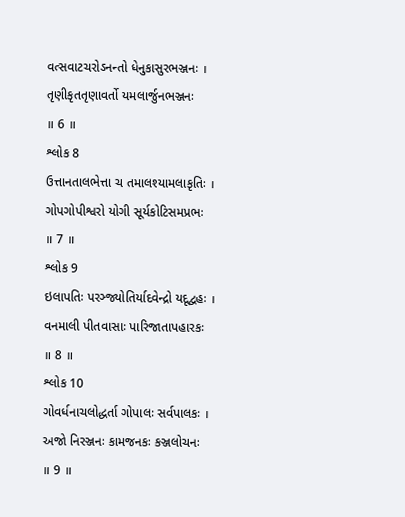વત્સવાટચરોઽનન્તો ધેનુકાસુરભઞ્જનઃ ।
તૃણીકૃતતૃણાવર્તો યમલાર્જુનભઞ્જનઃ
॥ 6 ॥
શ્લોક 8
ઉત્તાનતાલભેત્તા ચ તમાલશ્યામલાકૃતિઃ ।
ગોપગોપીશ્વરો યોગી સૂર્યકોટિસમપ્રભઃ
॥ 7 ॥
શ્લોક 9
ઇલાપતિઃ પરઞ્જ્યોતિર્યાદવેન્દ્રો યદૂદ્વહઃ ।
વનમાલી પીતવાસાઃ પારિજાતાપહારકઃ
॥ 8 ॥
શ્લોક 10
ગોવર્ધનાચલોદ્ધર્તા ગોપાલઃ સર્વપાલકઃ ।
અજો નિરઞ્જનઃ કામજનકઃ કઞ્જલોચનઃ
॥ 9 ॥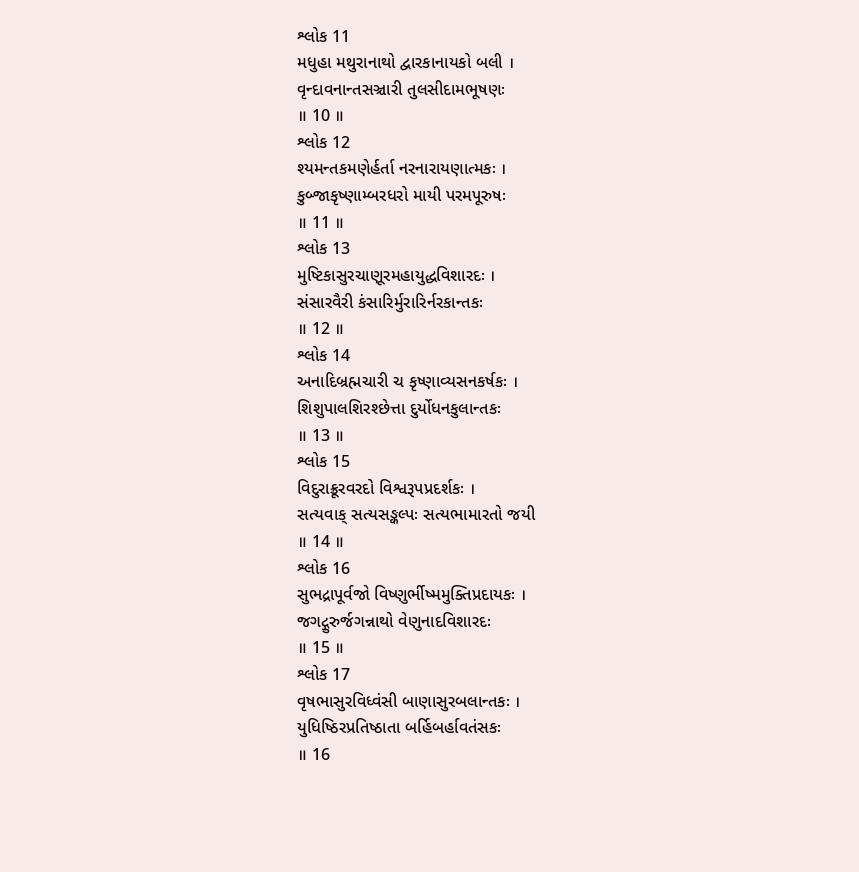શ્લોક 11
મધુહા મથુરાનાથો દ્વારકાનાયકો બલી ।
વૃન્દાવનાન્તસઞ્ચારી તુલસીદામભૂષણઃ
॥ 10 ॥
શ્લોક 12
શ્યમન્તકમણેર્હર્તા નરનારાયણાત્મકઃ ।
કુબ્જાકૃષ્ણામ્બરધરો માયી પરમપૂરુષઃ
॥ 11 ॥
શ્લોક 13
મુષ્ટિકાસુરચાણૂરમહાયુદ્ધવિશારદઃ ।
સંસારવૈરી કંસારિર્મુરારિર્નરકાન્તકઃ
॥ 12 ॥
શ્લોક 14
અનાદિબ્રહ્મચારી ચ કૃષ્ણાવ્યસનકર્ષકઃ ।
શિશુપાલશિરશ્છેત્તા દુર્યોધનકુલાન્તકઃ
॥ 13 ॥
શ્લોક 15
વિદુરાક્રૂરવરદો વિશ્વરૂપપ્રદર્શકઃ ।
સત્યવાક્ સત્યસઙ્કલ્પઃ સત્યભામારતો જયી
॥ 14 ॥
શ્લોક 16
સુભદ્રાપૂર્વજો વિષ્ણુર્ભીષ્મમુક્તિપ્રદાયકઃ ।
જગદ્ગુરુર્જગન્નાથો વેણુનાદવિશારદઃ
॥ 15 ॥
શ્લોક 17
વૃષભાસુરવિધ્વંસી બાણાસુરબલાન્તકઃ ।
યુધિષ્ઠિરપ્રતિષ્ઠાતા બર્હિબર્હાવતંસકઃ
॥ 16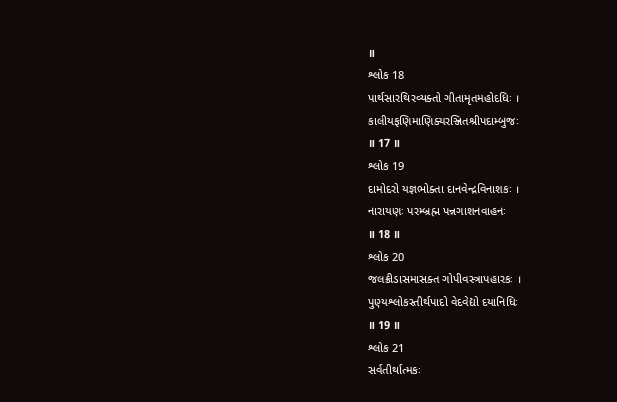॥
શ્લોક 18
પાર્થસારથિરવ્યક્તો ગીતામૃતમહોદધિઃ ।
કાલીયફણિમાણિક્યરઞ્જિતશ્રીપદામ્બુજઃ
॥ 17 ॥
શ્લોક 19
દામોદરો યજ્ઞભોક્તા દાનવેન્દ્રવિનાશકઃ ।
નારાયણઃ પરમ્બ્રહ્મ પન્નગાશનવાહનઃ
॥ 18 ॥
શ્લોક 20
જલક્રીડાસમાસક્ત ગોપીવસ્ત્રાપહારકઃ ।
પુણ્યશ્લોકસ્તીર્થપાદો વેદવેદ્યો દયાનિધિઃ
॥ 19 ॥
શ્લોક 21
સર્વતીર્થાત્મકઃ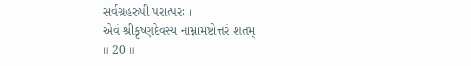સર્વગ્રહરુપી પરાત્પરઃ ।
એવં શ્રીકૃષ્ણદેવસ્ય નામ્નામષ્ટોત્તરં શતમ્
॥ 20 ॥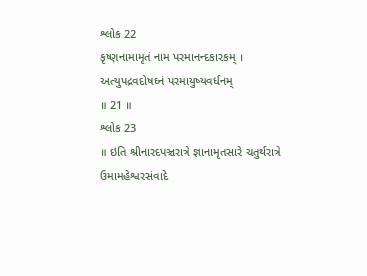શ્લોક 22
કૃષ્ણનામામૃતં નામ પરમાનન્દકારકમ્ ।
અત્યુપદ્રવદોષઘ્નં પરમાયુષ્યવર્ધનમ્
॥ 21 ॥
શ્લોક 23
॥ ઇતિ શ્રીનારદપઞ્ચરાત્રે જ્ઞાનામૃતસારે ચતુર્થરાત્રે ઉમામહેશ્વરસંવાદે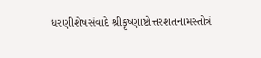ધરણીશેષસંવાદે શ્રીકૃષ્ણાષ્ટોત્તરશતનામસ્તોત્રં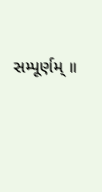સમ્પૂર્ણમ્ ॥